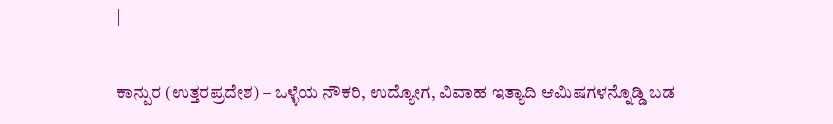|

ಕಾನ್ಪುರ (ಉತ್ತರಪ್ರದೇಶ) – ಒಳ್ಳೆಯ ನೌಕರಿ, ಉದ್ಯೋಗ, ವಿವಾಹ ಇತ್ಯಾದಿ ಆಮಿಷಗಳನ್ನೊಡ್ಡಿ ಬಡ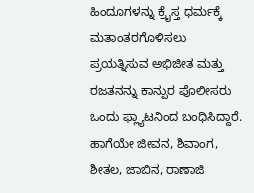ಹಿಂದೂಗಳನ್ನು ಕ್ರೈಸ್ತ ಧರ್ಮಕ್ಕೆ ಮತಾಂತರಗೊಳಿಸಲು ಪ್ರಯತ್ನಿಸುವ ಅಭಿಜೀತ ಮತ್ತು ರಜತನನ್ನು ಕಾನ್ಪುರ ಪೊಲೀಸರು ಒಂದು ಫ್ಲ್ಯಾಟನಿಂದ ಬಂಧಿಸಿದ್ದಾರೆ. ಹಾಗೆಯೇ ಜೀವನ, ಶಿವಾಂಗ, ಶೀತಲ, ಜಾಬಿನ, ರಾಣಾಜಿ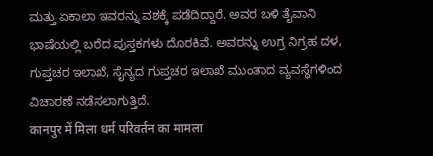ಮತ್ತು ಏಕಾಲಾ ಇವರನ್ನು ವಶಕ್ಕೆ ಪಡೆದಿದ್ದಾರೆ. ಅವರ ಬಳಿ ತೈವಾನಿ ಭಾಷೆಯಲ್ಲಿ ಬರೆದ ಪುಸ್ತಕಗಳು ದೊರಕಿವೆ. ಅವರನ್ನು ಉಗ್ರ ನಿಗ್ರಹ ದಳ, ಗುಪ್ತಚರ ಇಲಾಖೆ, ಸೈನ್ಯದ ಗುಪ್ತಚರ ಇಲಾಖೆ ಮುಂತಾದ ವ್ಯವಸ್ಥೆಗಳಿಂದ ವಿಚಾರಣೆ ನಡೆಸಲಾಗುತ್ತಿದೆ.
कानपुर में मिला धर्म परिवर्तन का मामला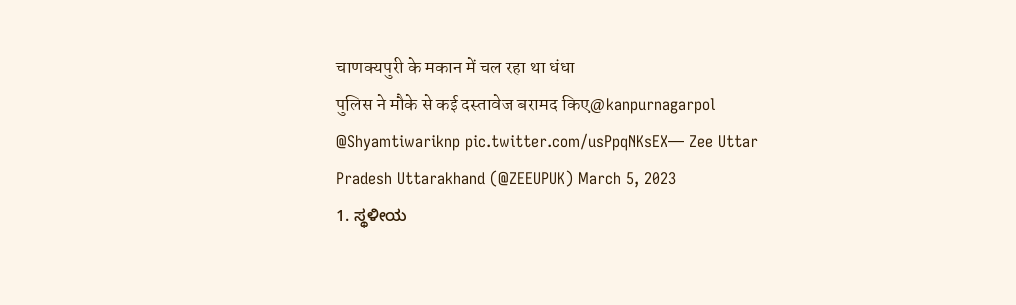चाणक्यपुरी के मकान में चल रहा था धंधा
पुलिस ने मौके से कई दस्तावेज बरामद किए@kanpurnagarpol @Shyamtiwariknp pic.twitter.com/usPpqNKsEX— Zee Uttar Pradesh Uttarakhand (@ZEEUPUK) March 5, 2023
1. ಸ್ಥಳೀಯ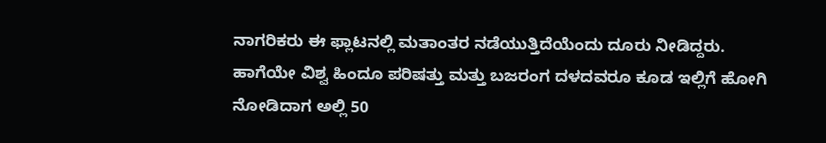ನಾಗರಿಕರು ಈ ಫ್ಲಾಟನಲ್ಲಿ ಮತಾಂತರ ನಡೆಯುತ್ತಿದೆಯೆಂದು ದೂರು ನೀಡಿದ್ದರು. ಹಾಗೆಯೇ ವಿಶ್ವ ಹಿಂದೂ ಪರಿಷತ್ತು ಮತ್ತು ಬಜರಂಗ ದಳದವರೂ ಕೂಡ ಇಲ್ಲಿಗೆ ಹೋಗಿ ನೋಡಿದಾಗ ಅಲ್ಲಿ 50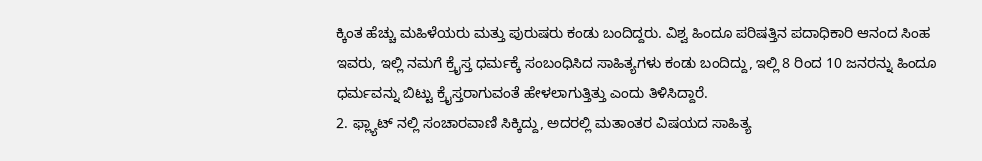ಕ್ಕಿಂತ ಹೆಚ್ಚು ಮಹಿಳೆಯರು ಮತ್ತು ಪುರುಷರು ಕಂಡು ಬಂದಿದ್ದರು. ವಿಶ್ವ ಹಿಂದೂ ಪರಿಷತ್ತಿನ ಪದಾಧಿಕಾರಿ ಆನಂದ ಸಿಂಹ ಇವರು, ಇಲ್ಲಿ ನಮಗೆ ಕ್ರೈಸ್ತ ಧರ್ಮಕ್ಕೆ ಸಂಬಂಧಿಸಿದ ಸಾಹಿತ್ಯಗಳು ಕಂಡು ಬಂದಿದ್ದು, ಇಲ್ಲಿ 8 ರಿಂದ 10 ಜನರನ್ನು ಹಿಂದೂ ಧರ್ಮವನ್ನು ಬಿಟ್ಟು ಕ್ರೈಸ್ತರಾಗುವಂತೆ ಹೇಳಲಾಗುತ್ತಿತ್ತು ಎಂದು ತಿಳಿಸಿದ್ದಾರೆ.
2. ಫ್ಲ್ಯಾಟ್ ನಲ್ಲಿ ಸಂಚಾರವಾಣಿ ಸಿಕ್ಕಿದ್ದು, ಅದರಲ್ಲಿ ಮತಾಂತರ ವಿಷಯದ ಸಾಹಿತ್ಯ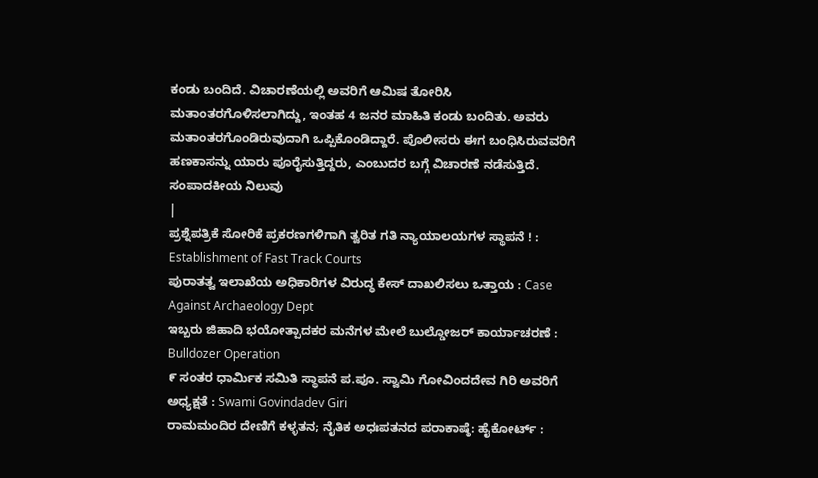ಕಂಡು ಬಂದಿದೆ. ವಿಚಾರಣೆಯಲ್ಲಿ ಅವರಿಗೆ ಆಮಿಷ ತೋರಿಸಿ ಮತಾಂತರಗೊಳಿಸಲಾಗಿದ್ದು, ಇಂತಹ 4 ಜನರ ಮಾಹಿತಿ ಕಂಡು ಬಂದಿತು. ಅವರು ಮತಾಂತರಗೊಂಡಿರುವುದಾಗಿ ಒಪ್ಪಿಕೊಂಡಿದ್ದಾರೆ. ಪೊಲೀಸರು ಈಗ ಬಂಧಿಸಿರುವವರಿಗೆ ಹಣಕಾಸನ್ನು ಯಾರು ಪೂರೈಸುತ್ತಿದ್ದರು, ಎಂಬುದರ ಬಗ್ಗೆ ವಿಚಾರಣೆ ನಡೆಸುತ್ತಿದೆ.
ಸಂಪಾದಕೀಯ ನಿಲುವು
|
ಪ್ರಶ್ನೆಪತ್ರಿಕೆ ಸೋರಿಕೆ ಪ್ರಕರಣಗಳಿಗಾಗಿ ತ್ವರಿತ ಗತಿ ನ್ಯಾಯಾಲಯಗಳ ಸ್ಥಾಪನೆ ! : Establishment of Fast Track Courts
ಪುರಾತತ್ವ ಇಲಾಖೆಯ ಅಧಿಕಾರಿಗಳ ವಿರುದ್ಧ ಕೇಸ್ ದಾಖಲಿಸಲು ಒತ್ತಾಯ : Case Against Archaeology Dept
ಇಬ್ಬರು ಜಿಹಾದಿ ಭಯೋತ್ಪಾದಕರ ಮನೆಗಳ ಮೇಲೆ ಬುಲ್ಡೋಜರ್ ಕಾರ್ಯಾಚರಣೆ : Bulldozer Operation
೯ ಸಂತರ ಧಾರ್ಮಿಕ ಸಮಿತಿ ಸ್ಥಾಪನೆ ಪ.ಪೂ. ಸ್ವಾಮಿ ಗೋವಿಂದದೇವ ಗಿರಿ ಅವರಿಗೆ ಅಧ್ಯಕ್ಷತೆ : Swami Govindadev Giri
ರಾಮಮಂದಿರ ದೇಣಿಗೆ ಕಳ್ಳತನ; ನೈತಿಕ ಅಧಃಪತನದ ಪರಾಕಾಷ್ಠೆ: ಹೈಕೋರ್ಟ್ :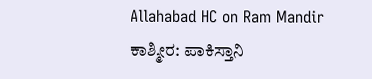Allahabad HC on Ram Mandir
ಕಾಶ್ಮೀರ: ಪಾಕಿಸ್ತಾನಿ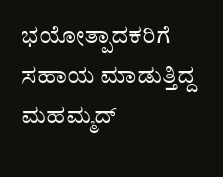ಭಯೋತ್ಪಾದಕರಿಗೆ ಸಹಾಯ ಮಾಡುತ್ತಿದ್ದ ಮಹಮ್ಮದ್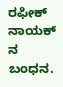ರಫೀಕ್ ನಾಯಕ್ ನ ಬಂಧನ.